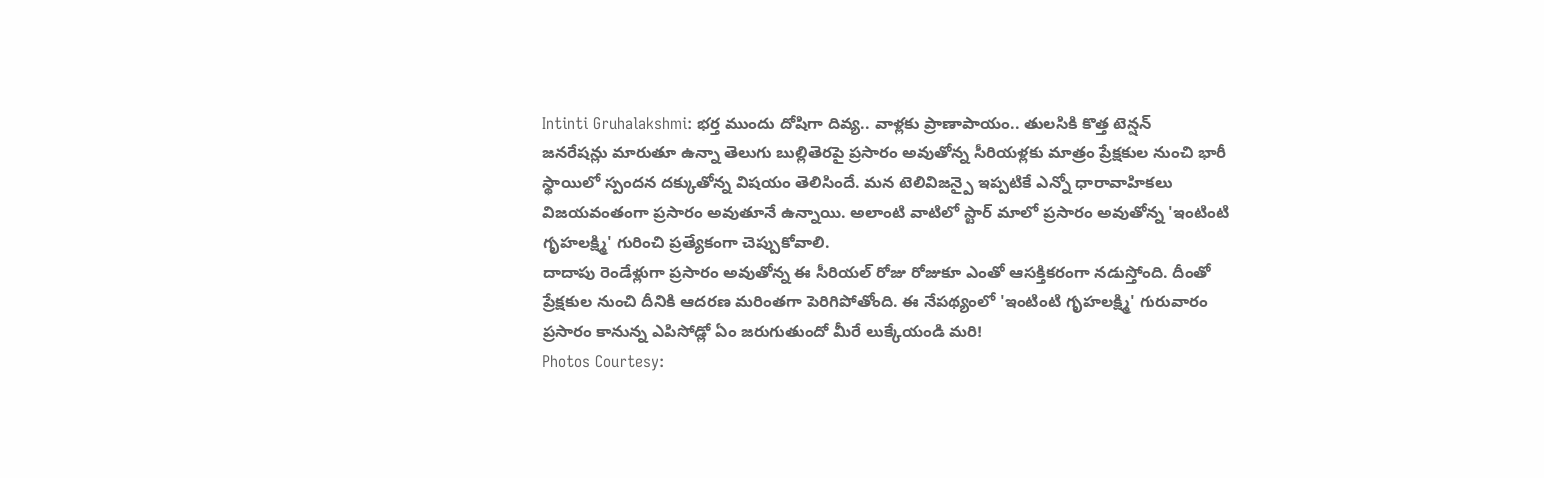Intinti Gruhalakshmi: భర్త ముందు దోషిగా దివ్య.. వాళ్లకు ప్రాణాపాయం.. తులసికి కొత్త టెన్షన్
జనరేషన్లు మారుతూ ఉన్నా తెలుగు బుల్లితెరపై ప్రసారం అవుతోన్న సీరియళ్లకు మాత్రం ప్రేక్షకుల నుంచి భారీ స్థాయిలో స్పందన దక్కుతోన్న విషయం తెలిసిందే. మన టెలివిజన్పై ఇప్పటికే ఎన్నో ధారావాహికలు విజయవంతంగా ప్రసారం అవుతూనే ఉన్నాయి. అలాంటి వాటిలో స్టార్ మాలో ప్రసారం అవుతోన్న 'ఇంటింటి గృహలక్ష్మి' గురించి ప్రత్యేకంగా చెప్పుకోవాలి.
దాదాపు రెండేళ్లుగా ప్రసారం అవుతోన్న ఈ సీరియల్ రోజు రోజుకూ ఎంతో ఆసక్తికరంగా నడుస్తోంది. దీంతో ప్రేక్షకుల నుంచి దీనికి ఆదరణ మరింతగా పెరిగిపోతోంది. ఈ నేపథ్యంలో 'ఇంటింటి గృహలక్ష్మి' గురువారం ప్రసారం కానున్న ఎపిసోడ్లో ఏం జరుగుతుందో మీరే లుక్కేయండి మరి!
Photos Courtesy: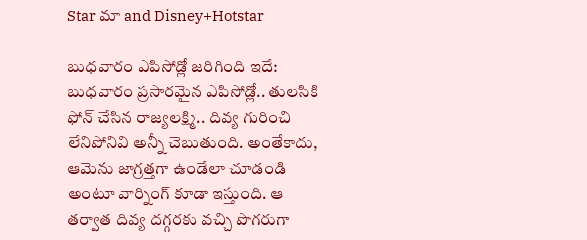Star మా and Disney+Hotstar

బుధవారం ఎపిసోడ్లో జరిగింది ఇదే: బుధవారం ప్రసారమైన ఎపిసోడ్లో.. తులసికి ఫోన్ చేసిన రాజ్యలక్ష్మి.. దివ్య గురించి లేనిపోనివి అన్నీ చెబుతుంది. అంతేకాదు, ఆమెను జాగ్రత్తగా ఉండేలా చూడండి అంటూ వార్నింగ్ కూడా ఇస్తుంది. ఆ తర్వాత దివ్య దగ్గరకు వచ్చి పొగరుగా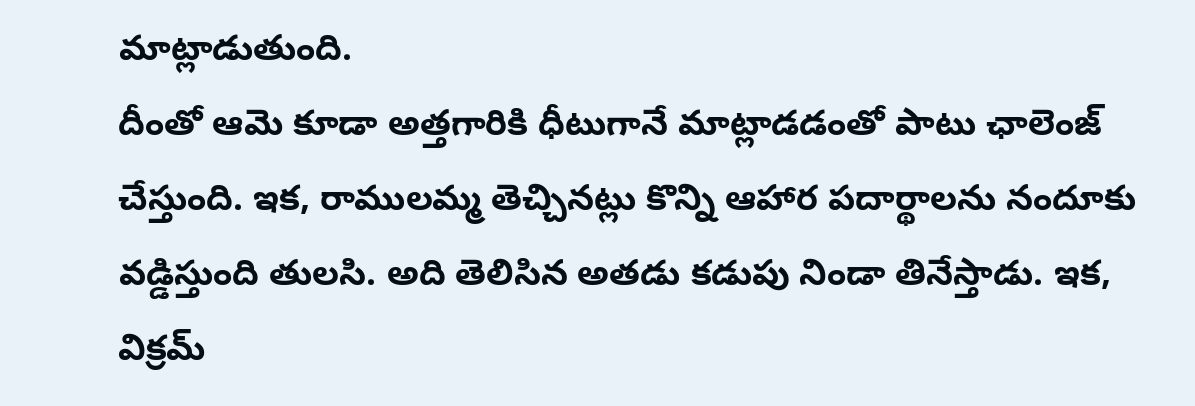మాట్లాడుతుంది.
దీంతో ఆమె కూడా అత్తగారికి ధీటుగానే మాట్లాడడంతో పాటు ఛాలెంజ్ చేస్తుంది. ఇక, రాములమ్మ తెచ్చినట్లు కొన్ని ఆహార పదార్థాలను నందూకు వడ్డిస్తుంది తులసి. అది తెలిసిన అతడు కడుపు నిండా తినేస్తాడు. ఇక, విక్రమ్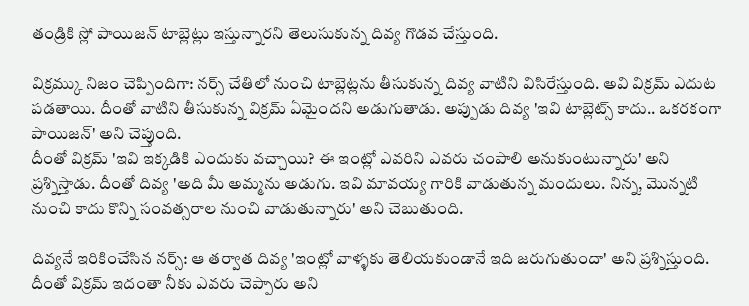తండ్రికి స్లో పాయిజన్ టాబ్లెట్లు ఇస్తున్నారని తెలుసుకున్న దివ్య గొడవ చేస్తుంది.

విక్రమ్కు నిజం చెప్పిందిగా: నర్స్ చేతిలో నుంచి టాబ్లెట్లను తీసుకున్న దివ్య వాటిని విసిరేస్తుంది. అవి విక్రమ్ ఎదుట పడతాయి. దీంతో వాటిని తీసుకున్న విక్రమ్ ఏమైందని అడుగుతాడు. అప్పుడు దివ్య 'ఇవి టాబ్లెట్స్ కాదు.. ఒకరకంగా పాయిజన్' అని చెప్తుంది.
దీంతో విక్రమ్ 'ఇవి ఇక్కడికి ఎందుకు వచ్చాయి? ఈ ఇంట్లో ఎవరిని ఎవరు చంపాలి అనుకుంటున్నారు' అని ప్రశ్నిస్తాడు. దీంతో దివ్య 'అది మీ అమ్మను అడుగు. ఇవి మావయ్య గారికి వాడుతున్న మందులు. నిన్న, మొన్నటి నుంచి కాదు కొన్ని సంవత్సరాల నుంచి వాడుతున్నారు' అని చెబుతుంది.

దివ్యనే ఇరికించేసిన నర్స్: ఆ తర్వాత దివ్య 'ఇంట్లో వాళ్ళకు తెలియకుండానే ఇది జరుగుతుందా' అని ప్రశ్నిస్తుంది. దీంతో విక్రమ్ ఇదంతా నీకు ఎవరు చెప్పారు అని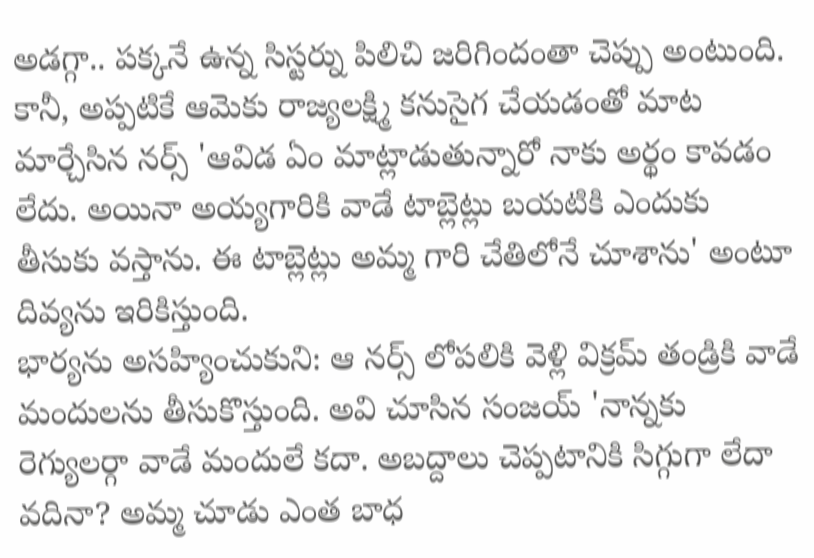అడగ్గా.. పక్కనే ఉన్న సిస్టర్ను పిలిచి జరిగిందంతా చెప్పు అంటుంది.
కానీ, అప్పటికే ఆమెకు రాజ్యలక్ష్మి కనుసైగ చేయడంతో మాట మార్చేసిన నర్స్ 'ఆవిడ ఏం మాట్లాడుతున్నారో నాకు అర్థం కావడం లేదు. అయినా అయ్యగారికి వాడే టాబ్లెట్లు బయటికి ఎందుకు తీసుకు వస్తాను. ఈ టాబ్లెట్లు అమ్మ గారి చేతిలోనే చూశాను' అంటూ దివ్యను ఇరికిస్తుంది.
భార్యను అసహ్యించుకుని: ఆ నర్స్ లోపలికి వెళ్లి విక్రమ్ తండ్రికి వాడే మందులను తీసుకొస్తుంది. అవి చూసిన సంజయ్ 'నాన్నకు రెగ్యులర్గా వాడే మందులే కదా. అబద్దాలు చెప్పటానికి సిగ్గుగా లేదా వదినా? అమ్మ చూడు ఎంత బాధ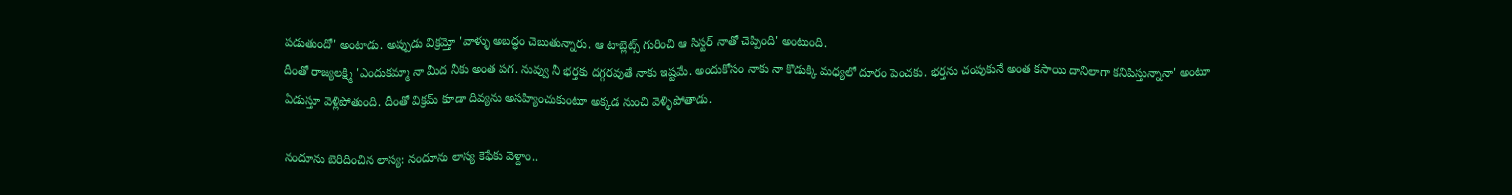పడుతుందో' అంటాడు. అప్పుడు విక్రమ్తో 'వాళ్ళు అబద్ధం చెబుతున్నారు. ఆ టాబ్లెట్స్ గురించి ఆ సిస్టర్ నాతో చెప్పింది' అంటుంది.
దీంతో రాజ్యలక్ష్మి 'ఎందుకమ్మా నా మీద నీకు అంత పగ. నువ్వు నీ భర్తకు దగ్గరవుతే నాకు ఇష్టమే. అందుకోసం నాకు నా కొడుక్కి మధ్యలో దూరం పెంచకు. భర్తను చంపుకునే అంత కసాయి దానిలాగా కనిపిస్తున్నానా' అంటూ ఏడుస్తూ వెళ్లిపోతుంది. దీంతో విక్రమ్ కూడా దివ్యను అసహ్యించుకుంటూ అక్కడ నుంచి వెళ్ళిపోతాడు.

నందూను బెరిదించిన లాస్య: నందూను లాస్య కెఫేకు వెళ్దాం..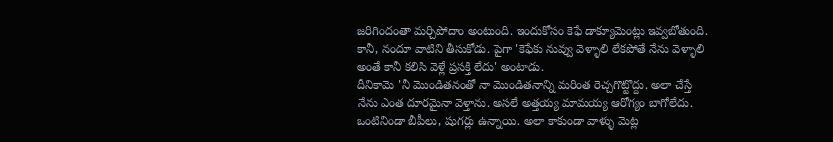జరిగిందంతా మర్చిపోదాం అంటుంది. ఇందుకోసం కెఫే డాక్యూమెంట్లు ఇవ్వబోతుంది. కానీ, నందూ వాటిని తీసుకోడు. పైగా 'కెఫేకు నువ్వు వెళ్ళాలి లేకపోతే నేను వెళ్ళాలి అంతే కానీ కలిసి వెళ్లే ప్రసక్తి లేదు' అంటాడు.
దీనికామె 'నీ మొండితనంతో నా మొండితనాన్ని మరింత రెచ్చగొట్టొద్దు. అలా చేస్తే నేను ఎంత దూరమైనా వెళ్తాను. అసలే అత్తయ్య మామయ్య ఆరోగ్యం బాగోలేదు. ఒంటినిండా బీపీలు, షుగర్లు ఉన్నాయి. అలా కాకుండా వాళ్ళు మెట్ల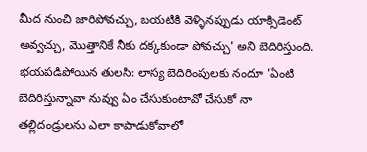మీద నుంచి జారిపోవచ్చు, బయటికి వెళ్ళినప్పుడు యాక్సిడెంట్ అవ్వచ్చు, మొత్తానికే నీకు దక్కకుండా పోవచ్చు' అని బెదిరిస్తుంది.
భయపడిపోయిన తులసి: లాస్య బెదిరింపులకు నందూ 'ఏంటి బెదిరిస్తున్నావా నువ్వు ఏం చేసుకుంటావో చేసుకో నా తల్లిదండ్రులను ఎలా కాపాడుకోవాలో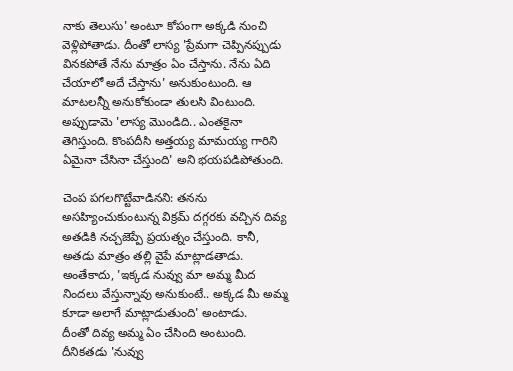నాకు తెలుసు' అంటూ కోపంగా అక్కడి నుంచి వెళ్లిపోతాడు. దీంతో లాస్య 'ప్రేమగా చెప్పినప్పుడు వినకపోతే నేను మాత్రం ఏం చేస్తాను. నేను ఏది చేయాలో అదే చేస్తాను' అనుకుంటుంది. ఆ మాటలన్నీ అనుకోకుండా తులసి వింటుంది. అప్పుడామె 'లాస్య మొండిది.. ఎంతకైనా తెగిస్తుంది. కొంపదీసి అత్తయ్య మామయ్య గారిని ఏమైనా చేసినా చేస్తుంది' అని భయపడిపోతుంది.

చెంప పగలగొట్టేవాడినని: తనను అసహ్యించుకుంటున్న విక్రమ్ దగ్గరకు వచ్చిన దివ్య అతడికి నచ్చజెప్పే ప్రయత్నం చేస్తుంది. కానీ, అతడు మాత్రం తల్లి వైపే మాట్లాడతాడు. అంతేకాదు, 'ఇక్కడ నువ్వు మా అమ్మ మీద నిందలు వేస్తున్నావు అనుకుంటే.. అక్కడ మీ అమ్మ కూడా అలాగే మాట్లాడుతుంది' అంటాడు.
దీంతో దివ్య అమ్మ ఏం చేసింది అంటుంది. దీనికతడు 'నువ్వు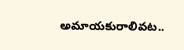అమాయకురాలివట..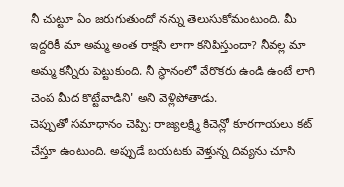నీ చుట్టూ ఏం జరుగుతుందో నన్ను తెలుసుకోమంటుంది. మీ ఇద్దరికీ మా అమ్మ అంత రాక్షసి లాగా కనిపిస్తుందా? నీవల్ల మా అమ్మ కన్నీరు పెట్టుకుంది. నీ స్థానంలో వేరొకరు ఉండి ఉంటే లాగి చెంప మీద కొట్టేవాడిని' అని వెళ్లిపోతాడు.
చెప్పుతో సమాధానం చెప్పి: రాజ్యలక్ష్మి కిచెన్లో కూరగాయలు కట్ చేస్తూ ఉంటుంది. అప్పుడే బయటకు వెళ్తున్న దివ్యను చూసి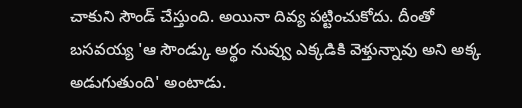చాకుని సౌండ్ చేస్తుంది. అయినా దివ్య పట్టించుకోదు. దీంతో బసవయ్య 'ఆ సౌండ్కు అర్థం నువ్వు ఎక్కడికి వెళ్తున్నావు అని అక్క అడుగుతుంది' అంటాడు.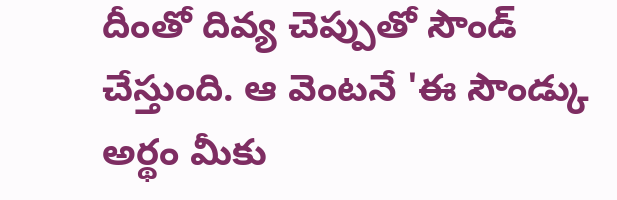దీంతో దివ్య చెప్పుతో సౌండ్ చేస్తుంది. ఆ వెంటనే 'ఈ సౌండ్కు అర్థం మీకు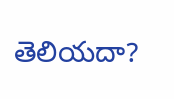తెలియదా?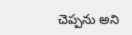చెప్పను అని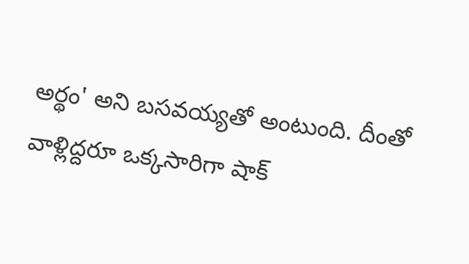అర్థం' అని బసవయ్యతో అంటుంది. దీంతో వాళ్లిద్దరూ ఒక్కసారిగా షాక్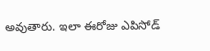అవుతారు. ఇలా ఈరోజు ఎపిసోడ్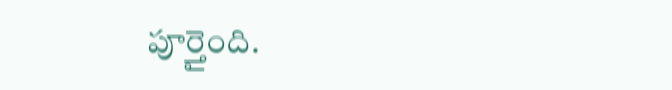పూర్తైంది.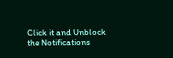Click it and Unblock the Notifications